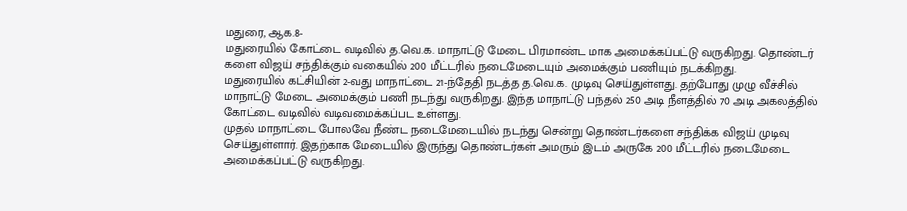மதுரை, ஆக.8-
மதுரையில் கோட்டை வடிவில் த.வெ.க. மாநாட்டு மேடை பிரமாண்ட மாக அமைக்கப்பட்டு வருகிறது. தொண்டர் களை விஜய் சந்திக்கும் வகையில் 200 மீட்டரில் நடைமேடையும் அமைக்கும் பணியும் நடக்கிறது.
மதுரையில் கட்சியின் 2-வது மாநாட்டை 21-ந்தேதி நடத்த த.வெ.க. முடிவு செய்துள்ளது. தற்போது முழு வீச்சில் மாநாட்டு மேடை அமைக்கும் பணி நடந்து வருகிறது. இந்த மாநாட்டு பந்தல் 250 அடி நீளத்தில் 70 அடி அகலத்தில் கோட்டை வடிவில் வடிவமைக்கப்பட உள்ளது.
முதல் மாநாட்டை போலவே நீண்ட நடைமேடையில் நடந்து சென்று தொண்டர்களை சந்திக்க விஜய் முடிவு செய்துள்ளார். இதற்காக மேடையில் இருந்து தொண்டர்கள் அமரும் இடம் அருகே 200 மீட்டரில் நடைமேடை அமைக்கப்பட்டு வருகிறது.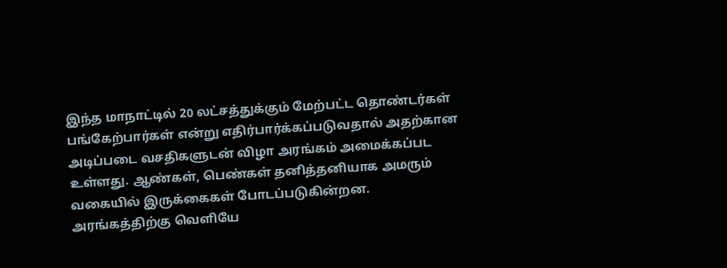இந்த மாநாட்டில் 20 லட்சத்துக்கும் மேற்பட்ட தொண்டர்கள் பங்கேற்பார்கள் என்று எதிர்பார்க்கப்படுவதால் அதற்கான அடிப்படை வசதிகளுடன் விழா அரங்கம் அமைக்கப்பட உள்ளது. ஆண்கள், பெண்கள் தனித்தனியாக அமரும் வகையில் இருக்கைகள் போடப்படுகின்றன. அரங்கத்திற்கு வெளியே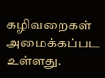கழிவறைகள் அமைக்கப்பட உள்ளது.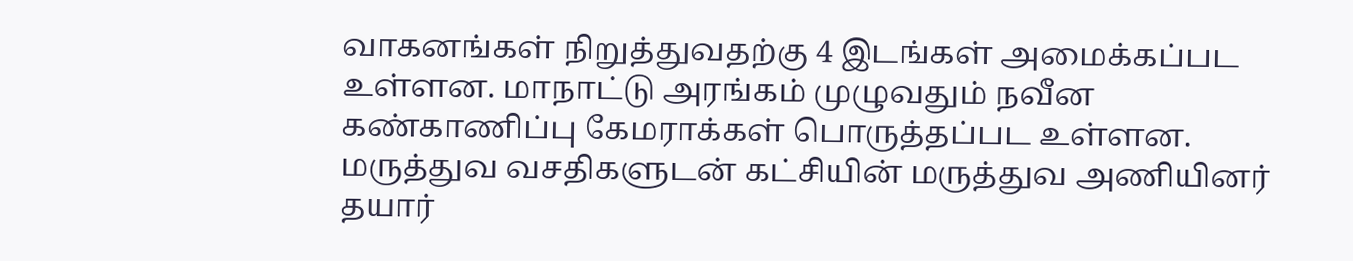வாகனங்கள் நிறுத்துவதற்கு 4 இடங்கள் அமைக்கப்பட உள்ளன. மாநாட்டு அரங்கம் முழுவதும் நவீன கண்காணிப்பு கேமராக்கள் பொருத்தப்பட உள்ளன. மருத்துவ வசதிகளுடன் கட்சியின் மருத்துவ அணியினர் தயார்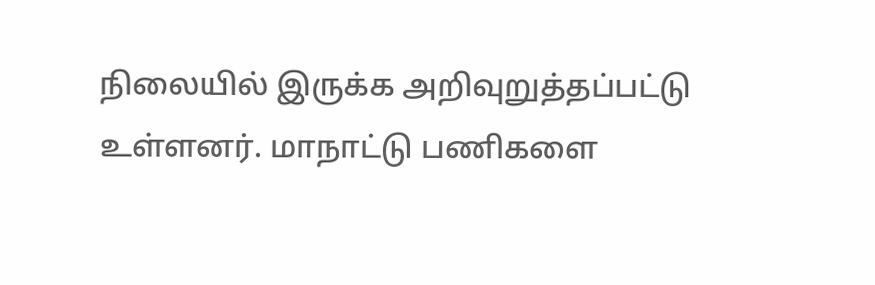நிலையில் இருக்க அறிவுறுத்தப்பட்டு உள்ளனர். மாநாட்டு பணிகளை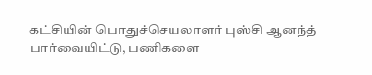கட்சியின் பொதுச்செயலாளர் புஸ்சி ஆனந்த் பார்வையிட்டு, பணிகளை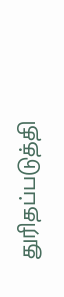துரிதப்படுத்தி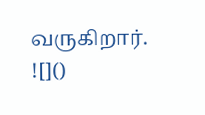வருகிறார்.
![]()